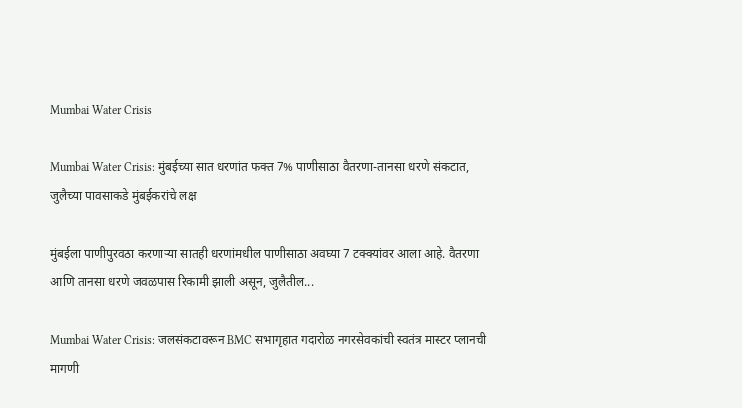Mumbai Water Crisis

Mumbai Water Crisis: मुंबईच्या सात धरणांत फक्त 7% पाणीसाठा वैतरणा-तानसा धरणे संकटात, जुलैच्या पावसाकडे मुंबईकरांचे लक्ष

मुंबईला पाणीपुरवठा करणाऱ्या सातही धरणांमधील पाणीसाठा अवघ्या 7 टक्क्यांवर आला आहे. वैतरणा आणि तानसा धरणे जवळपास रिकामी झाली असून, जुलैतील...

Mumbai Water Crisis: जलसंकटावरून BMC सभागृहात गदारोळ नगरसेवकांची स्वतंत्र मास्टर प्लानची मागणी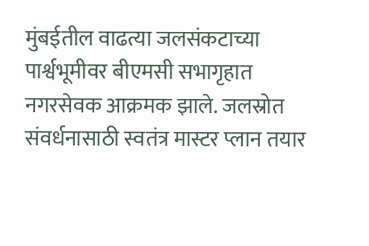मुंबईतील वाढत्या जलसंकटाच्या पार्श्वभूमीवर बीएमसी सभागृहात नगरसेवक आक्रमक झाले. जलस्रोत संवर्धनासाठी स्वतंत्र मास्टर प्लान तयार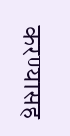करण्यासह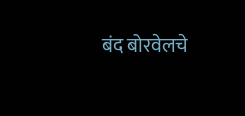बंद बोरवेलचे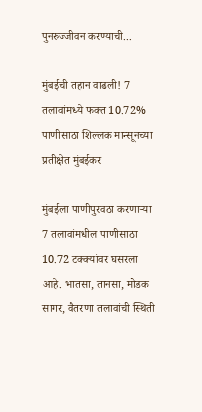पुनरुज्जीवन करण्याची...

मुंबईची तहान वाढली! 7 तलावांमध्ये फक्त 10.72% पाणीसाठा शिल्लक मान्सूनच्या प्रतीक्षेत मुंबईकर

मुंबईला पाणीपुरवठा करणाऱ्या 7 तलावांमधील पाणीसाठा 10.72 टक्क्यांवर घसरला आहे. भातसा, तानसा, मोडक सागर, वैतरणा तलावांची स्थिती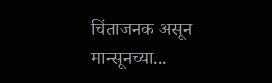चिंताजनक असून मान्सूनच्या...